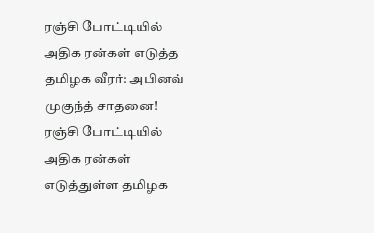ரஞ்சி போட்டியில் அதிக ரன்கள் எடுத்த தமிழக வீரர்: அபினவ் முகுந்த் சாதனை!
ரஞ்சி போட்டியில் அதிக ரன்கள் எடுத்துள்ள தமிழக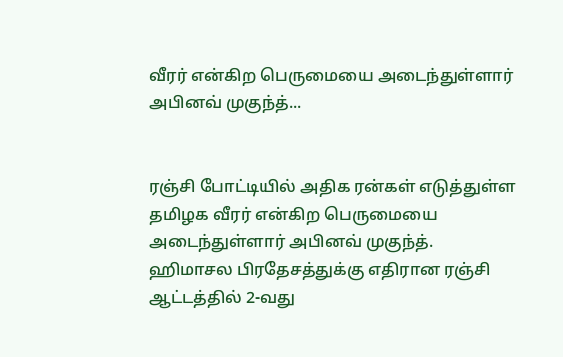வீரர் என்கிற பெருமையை அடைந்துள்ளார் அபினவ் முகுந்த்...


ரஞ்சி போட்டியில் அதிக ரன்கள் எடுத்துள்ள தமிழக வீரர் என்கிற பெருமையை அடைந்துள்ளார் அபினவ் முகுந்த்.
ஹிமாசல பிரதேசத்துக்கு எதிரான ரஞ்சி ஆட்டத்தில் 2-வது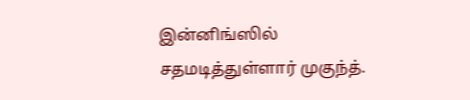இன்னிங்ஸில் சதமடித்துள்ளார் முகுந்த்.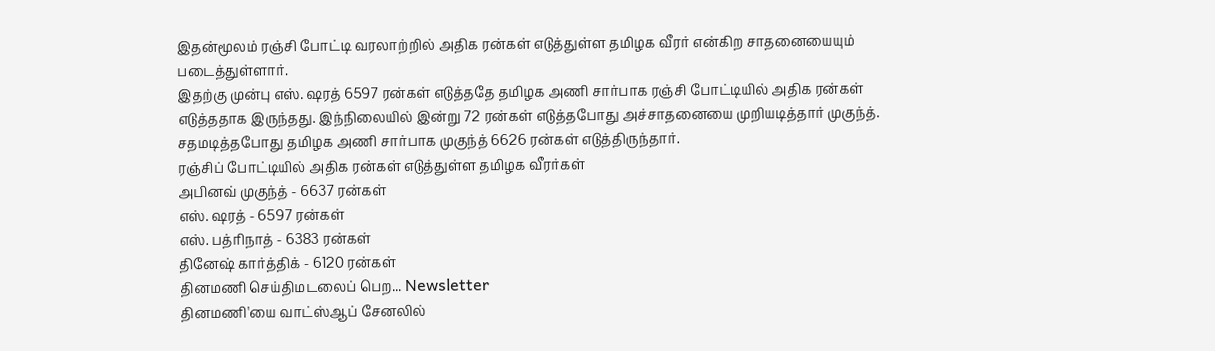இதன்மூலம் ரஞ்சி போட்டி வரலாற்றில் அதிக ரன்கள் எடுத்துள்ள தமிழக வீரர் என்கிற சாதனையையும் படைத்துள்ளார்.
இதற்கு முன்பு எஸ். ஷரத் 6597 ரன்கள் எடுத்ததே தமிழக அணி சார்பாக ரஞ்சி போட்டியில் அதிக ரன்கள் எடுத்ததாக இருந்தது. இந்நிலையில் இன்று 72 ரன்கள் எடுத்தபோது அச்சாதனையை முறியடித்தார் முகுந்த். சதமடித்தபோது தமிழக அணி சார்பாக முகுந்த் 6626 ரன்கள் எடுத்திருந்தார்.
ரஞ்சிப் போட்டியில் அதிக ரன்கள் எடுத்துள்ள தமிழக வீரர்கள்
அபினவ் முகுந்த் - 6637 ரன்கள்
எஸ். ஷரத் - 6597 ரன்கள்
எஸ். பத்ரிநாத் - 6383 ரன்கள்
தினேஷ் கார்த்திக் - 6120 ரன்கள்
தினமணி செய்திமடலைப் பெற... Newsletter
தினமணி'யை வாட்ஸ்ஆப் சேனலில்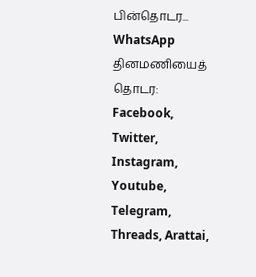பின்தொடர... WhatsApp
தினமணியைத் தொடர: Facebook, Twitter, Instagram, Youtube, Telegram, Threads, Arattai,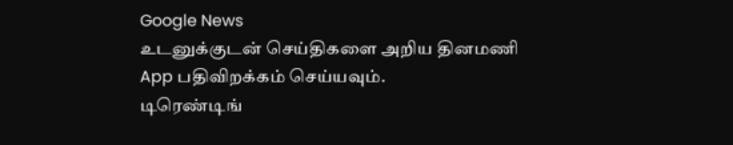Google News
உடனுக்குடன் செய்திகளை அறிய தினமணி App பதிவிறக்கம் செய்யவும்.
டிரெண்டிங்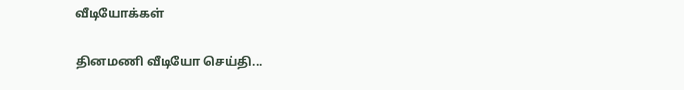வீடியோக்கள்

தினமணி வீடியோ செய்தி...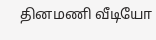தினமணி வீடியோ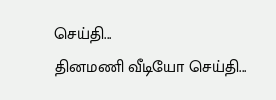செய்தி...
தினமணி வீடியோ செய்தி...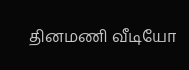தினமணி வீடியோ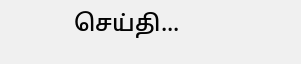செய்தி...